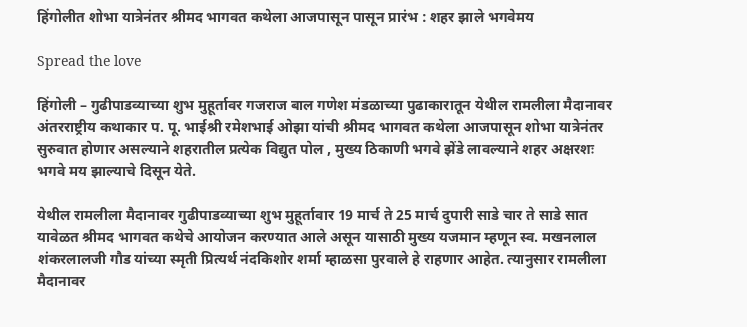हिंगोलीत शोभा यात्रेनंतर श्रीमद भागवत कथेला आजपासून पासून प्रारंभ : शहर झाले भगवेमय

Spread the love

हिंगोली – गुढीपाडव्याच्या शुभ मुहूर्तावर गजराज बाल गणेश मंडळाच्या पुढाकारातून येथील रामलीला मैदानावर अंतरराष्ट्रीय कथाकार प. पू. भाईश्री रमेशभाई ओझा यांची श्रीमद भागवत कथेला आजपासून शोभा यात्रेनंतर सुरुवात होणार असल्याने शहरातील प्रत्येक विद्युत पोल , मुख्य ठिकाणी भगवे झेंडे लावल्याने शहर अक्षरशः भगवे मय झाल्याचे दिसून येते.

येथील रामलीला मैदानावर गुढीपाडव्याच्या शुभ मुहूर्तावार 19 मार्च ते 25 मार्च दुपारी साडे चार ते साडे सात यावेळत श्रीमद भागवत कथेचे आयोजन करण्यात आले असून यासाठी मुख्य यजमान म्हणून स्व. मखनलाल शंकरलालजी गौड यांच्या स्मृती प्रित्यर्थ नंदकिशोर शर्मा म्हाळसा पुरवाले हे राहणार आहेत. त्यानुसार रामलीला मैदानावर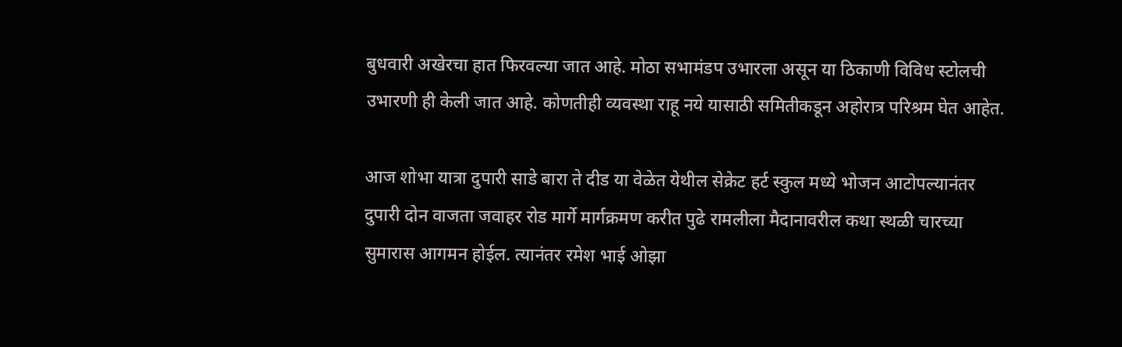बुधवारी अखेरचा हात फिरवल्या जात आहे. मोठा सभामंडप उभारला असून या ठिकाणी विविध स्टोलची उभारणी ही केली जात आहे. कोणतीही व्यवस्था राहू नये यासाठी समितीकडून अहोरात्र परिश्रम घेत आहेत.

आज शोभा यात्रा दुपारी साडे बारा ते दीड या वेळेत येथील सेक्रेट हर्ट स्कुल मध्ये भोजन आटोपल्यानंतर दुपारी दोन वाजता जवाहर रोड मार्गे मार्गक्रमण करीत पुढे रामलीला मैदानावरील कथा स्थळी चारच्या सुमारास आगमन होईल. त्यानंतर रमेश भाई ओझा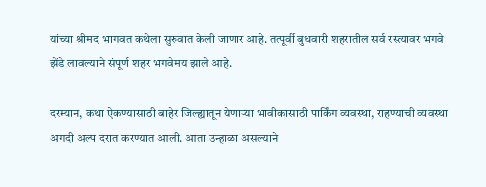यांच्या श्रीमद भागवत कथेला सुरुवात केली जाणार आहे. तत्पूर्वी बुधवारी शहरातील सर्व रस्त्यावर भगवे झेंडे लावल्याने संपूर्ण शहर भगवेमय झाले आहे.

दरम्यान, कथा ऐकण्यासाठी बाहेर जिल्ह्यातून येणाऱ्या भावीकासाठी पार्किंग व्यवस्था, राहण्याची व्यवस्था अगदी अल्प दरात करण्यात आली. आता उन्हाळा असल्याने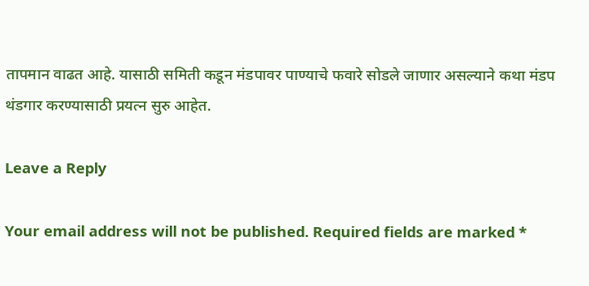तापमान वाढत आहे. यासाठी समिती कडून मंडपावर पाण्याचे फवारे सोडले जाणार असल्याने कथा मंडप थंडगार करण्यासाठी प्रयत्न सुरु आहेत.

Leave a Reply

Your email address will not be published. Required fields are marked *